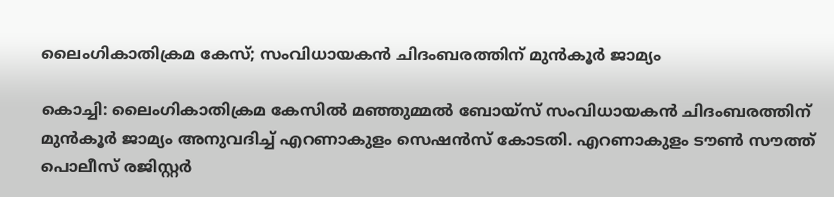ലൈംഗികാതിക്രമ കേസ്; സംവിധായകന്‍ ചിദംബരത്തിന് മുന്‍കൂര്‍ ജാമ്യം

കൊച്ചി: ലൈംഗികാതിക്രമ കേസില്‍ മഞ്ഞുമ്മല്‍ ബോയ്സ് സംവിധായകന്‍ ചിദംബരത്തിന് മുന്‍കൂര്‍ ജാമ്യം അനുവദിച്ച് എറണാകുളം സെഷന്‍സ് കോടതി. എറണാകുളം ടൗൺ സൗത്ത് പൊലീസ് രജിസ്റ്റർ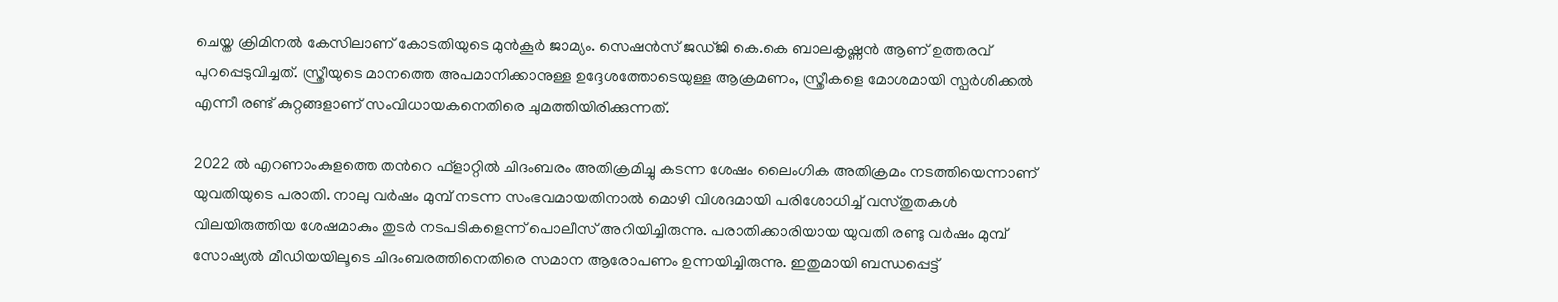ചെയ്ത ക്രിമിനൽ കേസിലാണ് കോടതിയുടെ മുന്‍കൂര്‍ ജാമ്യം. സെഷൻസ് ജഡ്ജി കെ.കെ ബാലകൃഷ്ണൻ ആണ് ഉത്തരവ് പുറപ്പെടുവിച്ചത്. സ്ത്രീയുടെ മാനത്തെ അപമാനിക്കാനുള്ള ഉദ്ദേശത്തോടെയുള്ള ആക്രമണം, സ്ത്രീകളെ മോശമായി സ്പർശിക്കൽ എന്നീ രണ്ട് കുറ്റങ്ങളാണ് സംവിധായകനെതിരെ ചുമത്തിയിരിക്കുന്നത്.

2022 ല്‍ എറണാംകുളത്തെ തന്‍റെ ഫ്ളാറ്റില്‍ ചിദംബരം അതിക്രമിച്ചു കടന്ന ശേഷം ലൈംഗിക അതിക്രമം നടത്തിയെന്നാണ് യുവതിയുടെ പരാതി. നാലു വര്‍ഷം മുമ്പ് നടന്ന സംഭവമായതിനാല്‍ മൊഴി വിശദമായി പരിശോധിച്ച് വസ്തുതകള്‍ വിലയിരുത്തിയ ശേഷമാകും തുടര്‍ നടപടികളെന്ന് പൊലീസ് അറിയിച്ചിരുന്നു. പരാതിക്കാരിയായ യുവതി രണ്ടു വര്‍ഷം മുമ്പ് സോഷ്യല്‍ മീഡിയയിലൂടെ ചിദംബരത്തിനെതിരെ സമാന ആരോപണം ഉന്നയിച്ചിരുന്നു. ഇതുമായി ബന്ധപ്പെട്ട്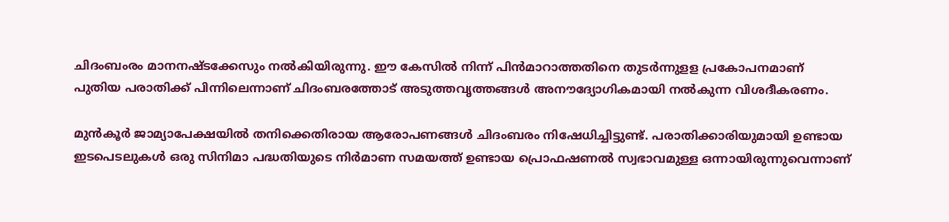ചിദംബംരം മാനനഷ്ടക്കേസും നല്‍കിയിരുന്നു. ഈ കേസില്‍ നിന്ന് പിന്‍മാറാത്തതിനെ തുടര്‍ന്നുളള പ്രകോപനമാണ് പുതിയ പരാതിക്ക് പിന്നിലെന്നാണ് ചിദംബരത്തോട് അടുത്തവൃത്തങ്ങള്‍ അനൗദ്യോഗികമായി നല്‍കുന്ന വിശദീകരണം.

മുൻകൂർ ജാമ്യാപേക്ഷയിൽ തനിക്കെതിരായ ആരോപണങ്ങൾ ചിദംബരം നിഷേധിച്ചിട്ടുണ്ട്. പരാതിക്കാരിയുമായി ഉണ്ടായ ഇടപെടലുകൾ ഒരു സിനിമാ പദ്ധതിയുടെ നിർമാണ സമയത്ത് ഉണ്ടായ പ്രൊഫഷണൽ സ്വഭാവമുള്ള ഒന്നായിരുന്നുവെന്നാണ്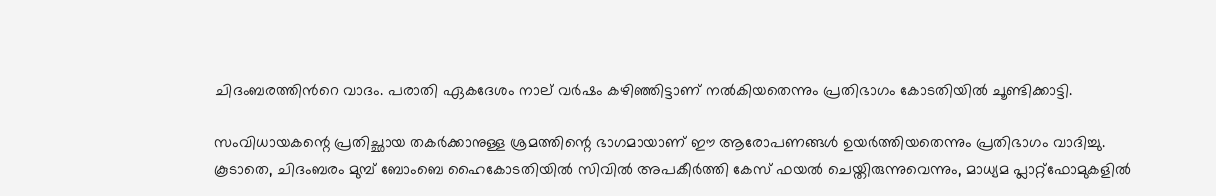ചിദംബരത്തിന്‍റെ വാദം. പരാതി ഏകദേശം നാല് വർഷം കഴിഞ്ഞിട്ടാണ് നൽകിയതെന്നും പ്രതിഭാഗം കോടതിയില്‍ ചൂണ്ടിക്കാട്ടി.

സംവിധായകന്റെ പ്രതിച്ഛായ തകർക്കാനുള്ള ശ്രമത്തിന്റെ ഭാഗമായാണ് ഈ ആരോപണങ്ങൾ ഉയർത്തിയതെന്നും പ്രതിഭാഗം വാദിച്ചു. കൂടാതെ, ചിദംബരം മുമ്പ് ബോംബെ ഹൈകോടതിയിൽ സിവിൽ അപകീർത്തി കേസ് ഫയൽ ചെയ്തിരുന്നുവെന്നും, മാധ്യമ പ്ലാറ്റ്ഫോമുകളിൽ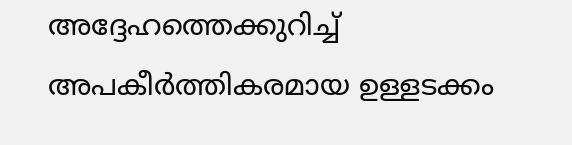അദ്ദേഹത്തെക്കുറിച്ച് അപകീർത്തികരമായ ഉള്ളടക്കം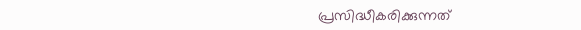പ്രസിദ്ധീകരിക്കുന്നത്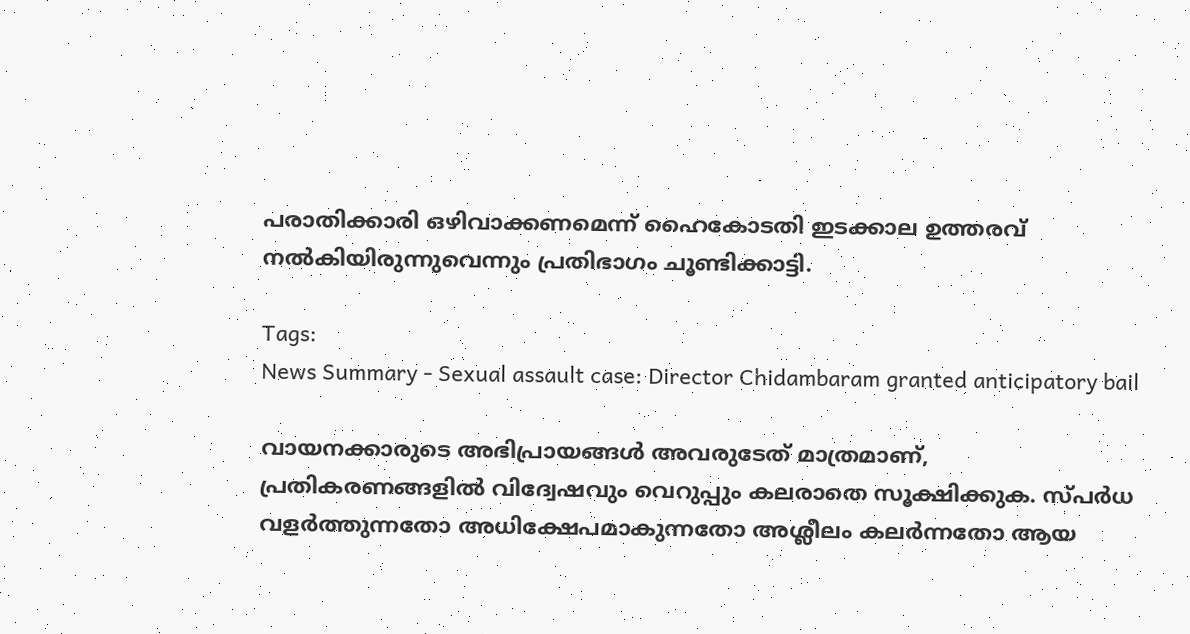പരാതിക്കാരി ഒഴിവാക്കണമെന്ന് ഹൈകോടതി ഇടക്കാല ഉത്തരവ് നൽകിയിരുന്നുവെന്നും പ്രതിഭാഗം ചൂണ്ടിക്കാട്ടി.

Tags:
News Summary - Sexual assault case: Director Chidambaram granted anticipatory bail

വായനക്കാരുടെ അഭിപ്രായങ്ങള്‍ അവരുടേത് മാത്രമാണ്, പ്രതികരണങ്ങളിൽ വിദ്വേഷവും വെറുപ്പും കലരാതെ സൂക്ഷിക്കുക. സ്പർധ വളർത്തുന്നതോ അധിക്ഷേപമാകുന്നതോ അശ്ലീലം കലർന്നതോ ആയ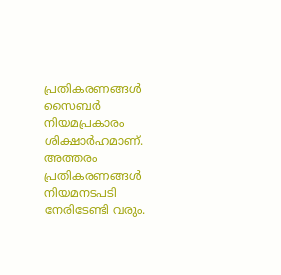പ്രതികരണങ്ങൾ സൈബർ നിയമപ്രകാരം ശിക്ഷാർഹമാണ്. അത്തരം പ്രതികരണങ്ങൾ നിയമനടപടി നേരിടേണ്ടി വരും.